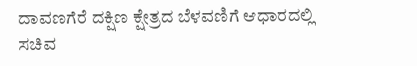ದಾವಣಗೆರೆ ದಕ್ಷಿಣ ಕ್ಷೇತ್ರದ ಬೆಳವಣಿಗೆ ಆಧಾರದಲ್ಲಿ ಸಚಿವ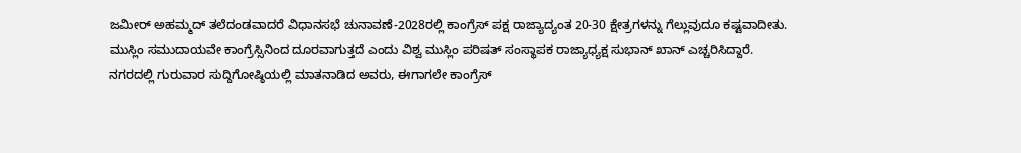ಜಮೀರ್ ಅಹಮ್ಮದ್ ತಲೆದಂಡವಾದರೆ ವಿಧಾನಸಭೆ ಚುನಾವಣೆ-2028ರಲ್ಲಿ ಕಾಂಗ್ರೆಸ್ ಪಕ್ಷ ರಾಜ್ಯಾದ್ಯಂತ 20-30 ಕ್ಷೇತ್ರಗಳನ್ನು ಗೆಲ್ಲುವುದೂ ಕಷ್ಟವಾದೀತು.
ಮುಸ್ಲಿಂ ಸಮುದಾಯವೇ ಕಾಂಗ್ರೆಸ್ಸಿನಿಂದ ದೂರವಾಗುತ್ತದೆ ಎಂದು ವಿಶ್ವ ಮುಸ್ಲಿಂ ಪರಿಷತ್ ಸಂಸ್ಥಾಪಕ ರಾಜ್ಯಾಧ್ಯಕ್ಷ ಸುಭಾನ್ ಖಾನ್ ಎಚ್ಚರಿಸಿದ್ದಾರೆ.
ನಗರದಲ್ಲಿ ಗುರುವಾರ ಸುದ್ದಿಗೋಷ್ಠಿಯಲ್ಲಿ ಮಾತನಾಡಿದ ಅವರು, ಈಗಾಗಲೇ ಕಾಂಗ್ರೆಸ್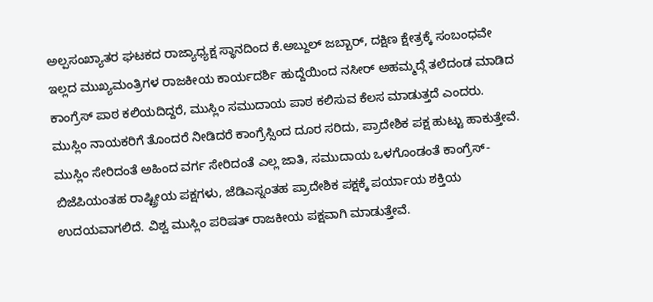ಅಲ್ಪಸಂಖ್ಯಾತರ ಘಟಕದ ರಾಜ್ಯಾಧ್ಯಕ್ಷ ಸ್ಥಾನದಿಂದ ಕೆ.ಅಬ್ದುಲ್ ಜಬ್ಬಾರ್, ದಕ್ಷಿಣ ಕ್ಷೇತ್ರಕ್ಕೆ ಸಂಬಂಧವೇ ಇಲ್ಲದ ಮುಖ್ಯಮಂತ್ರಿಗಳ ರಾಜಕೀಯ ಕಾರ್ಯದರ್ಶಿ ಹುದ್ದೆಯಿಂದ ನಸೀರ್ ಅಹಮ್ಮದ್ಗೆ ತಲೆದಂಡ ಮಾಡಿದ ಕಾಂಗ್ರೆಸ್ ಪಾಠ ಕಲಿಯದಿದ್ದರೆ, ಮುಸ್ಲಿಂ ಸಮುದಾಯ ಪಾಠ ಕಲಿಸುವ ಕೆಲಸ ಮಾಡುತ್ತದೆ ಎಂದರು.
ಮುಸ್ಲಿಂ ನಾಯಕರಿಗೆ ತೊಂದರೆ ನೀಡಿದರೆ ಕಾಂಗ್ರೆಸ್ಸಿಂದ ದೂರ ಸರಿದು, ಪ್ರಾದೇಶಿಕ ಪಕ್ಷ ಹುಟ್ಟು ಹಾಕುತ್ತೇವೆ. ಮುಸ್ಲಿಂ ಸೇರಿದಂತೆ ಅಹಿಂದ ವರ್ಗ ಸೇರಿದಂತೆ ಎಲ್ಲ ಜಾತಿ, ಸಮುದಾಯ ಒಳಗೊಂಡಂತೆ ಕಾಂಗ್ರೆಸ್- ಬಿಜೆಪಿಯಂತಹ ರಾಷ್ಟ್ರೀಯ ಪಕ್ಷಗಳು, ಜೆಡಿಎಸ್ನಂತಹ ಪ್ರಾದೇಶಿಕ ಪಕ್ಷಕ್ಕೆ ಪರ್ಯಾಯ ಶಕ್ತಿಯ ಉದಯವಾಗಲಿದೆ. ವಿಶ್ವ ಮುಸ್ಲಿಂ ಪರಿಷತ್ ರಾಜಕೀಯ ಪಕ್ಷವಾಗಿ ಮಾಡುತ್ತೇವೆ.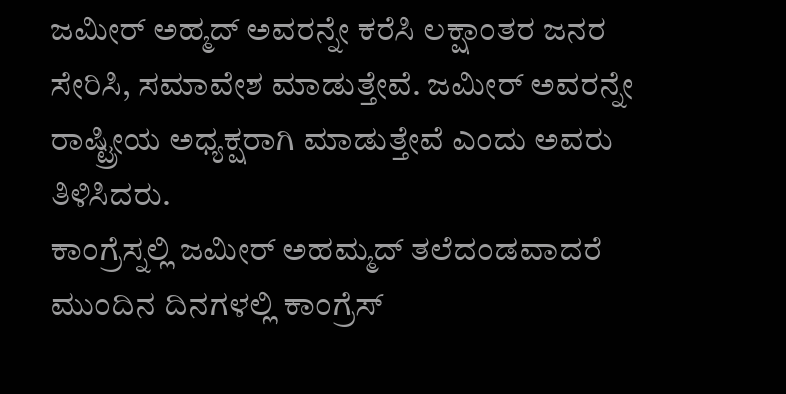ಜಮೀರ್ ಅಹ್ಮದ್ ಅವರನ್ನೇ ಕರೆಸಿ ಲಕ್ಷಾಂತರ ಜನರ ಸೇರಿಸಿ, ಸಮಾವೇಶ ಮಾಡುತ್ತೇವೆ. ಜಮೀರ್ ಅವರನ್ನೇ ರಾಷ್ಟ್ರೀಯ ಅಧ್ಯಕ್ಷರಾಗಿ ಮಾಡುತ್ತೇವೆ ಎಂದು ಅವರು ತಿಳಿಸಿದರು.
ಕಾಂಗ್ರೆಸ್ನಲ್ಲಿ ಜಮೀರ್ ಅಹಮ್ಮದ್ ತಲೆದಂಡವಾದರೆ ಮುಂದಿನ ದಿನಗಳಲ್ಲಿ ಕಾಂಗ್ರೆಸ್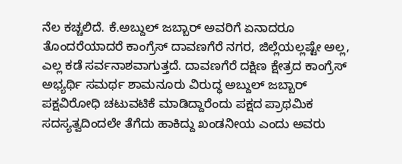ನೆಲ ಕಚ್ಚಲಿದೆ. ಕೆ.ಅಬ್ದುಲ್ ಜಬ್ಬಾರ್ ಅವರಿಗೆ ಏನಾದರೂ ತೊಂದರೆಯಾದರೆ ಕಾಂಗ್ರೆಸ್ ದಾವಣಗೆರೆ ನಗರ, ಜಿಲ್ಲೆಯಲ್ಲಷ್ಟೇ ಅಲ್ಲ, ಎಲ್ಲ ಕಡೆ ಸರ್ವನಾಶವಾಗುತ್ತದೆ. ದಾವಣಗೆರೆ ದಕ್ಷಿಣ ಕ್ಷೇತ್ರದ ಕಾಂಗ್ರೆಸ್ ಅಭ್ಯರ್ಥಿ ಸಮರ್ಥ ಶಾಮನೂರು ವಿರುದ್ಧ ಅಬ್ದುಲ್ ಜಬ್ಬಾರ್ ಪಕ್ಷವಿರೋಧಿ ಚಟುವಟಿಕೆ ಮಾಡಿದ್ದಾರೆಂದು ಪಕ್ಷದ ಪ್ರಾಥಮಿಕ ಸದಸ್ಯತ್ವದಿಂದಲೇ ತೆಗೆದು ಹಾಕಿದ್ದು ಖಂಡನೀಯ ಎಂದು ಅವರು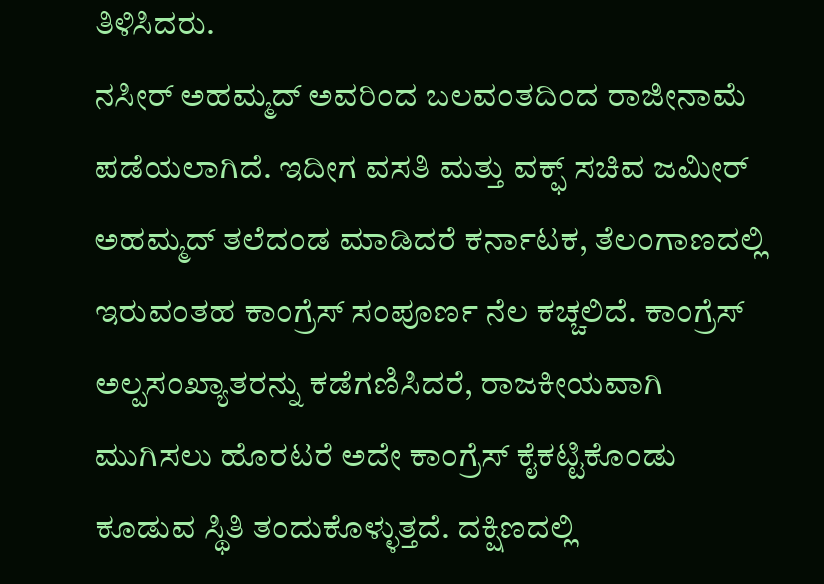ತಿಳಿಸಿದರು.
ನಸೀರ್ ಅಹಮ್ಮದ್ ಅವರಿಂದ ಬಲವಂತದಿಂದ ರಾಜೀನಾಮೆ ಪಡೆಯಲಾಗಿದೆ. ಇದೀಗ ವಸತಿ ಮತ್ತು ವಕ್ಫ್ ಸಚಿವ ಜಮೀರ್ ಅಹಮ್ಮದ್ ತಲೆದಂಡ ಮಾಡಿದರೆ ಕರ್ನಾಟಕ, ತೆಲಂಗಾಣದಲ್ಲಿ ಇರುವಂತಹ ಕಾಂಗ್ರೆಸ್ ಸಂಪೂರ್ಣ ನೆಲ ಕಚ್ಚಲಿದೆ. ಕಾಂಗ್ರೆಸ್ ಅಲ್ಪಸಂಖ್ಯಾತರನ್ನು ಕಡೆಗಣಿಸಿದರೆ, ರಾಜಕೀಯವಾಗಿ ಮುಗಿಸಲು ಹೊರಟರೆ ಅದೇ ಕಾಂಗ್ರೆಸ್ ಕೈಕಟ್ಟಿಕೊಂಡು ಕೂಡುವ ಸ್ಥಿತಿ ತಂದುಕೊಳ್ಳುತ್ತದೆ. ದಕ್ಷಿಣದಲ್ಲಿ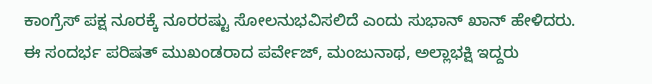ಕಾಂಗ್ರೆಸ್ ಪಕ್ಷ ನೂರಕ್ಕೆ ನೂರರಷ್ಟು ಸೋಲನುಭವಿಸಲಿದೆ ಎಂದು ಸುಭಾನ್ ಖಾನ್ ಹೇಳಿದರು.
ಈ ಸಂದರ್ಭ ಪರಿಷತ್ ಮುಖಂಡರಾದ ಪರ್ವೇಜ್, ಮಂಜುನಾಥ, ಅಲ್ಲಾಭಕ್ಷಿ ಇದ್ದರು